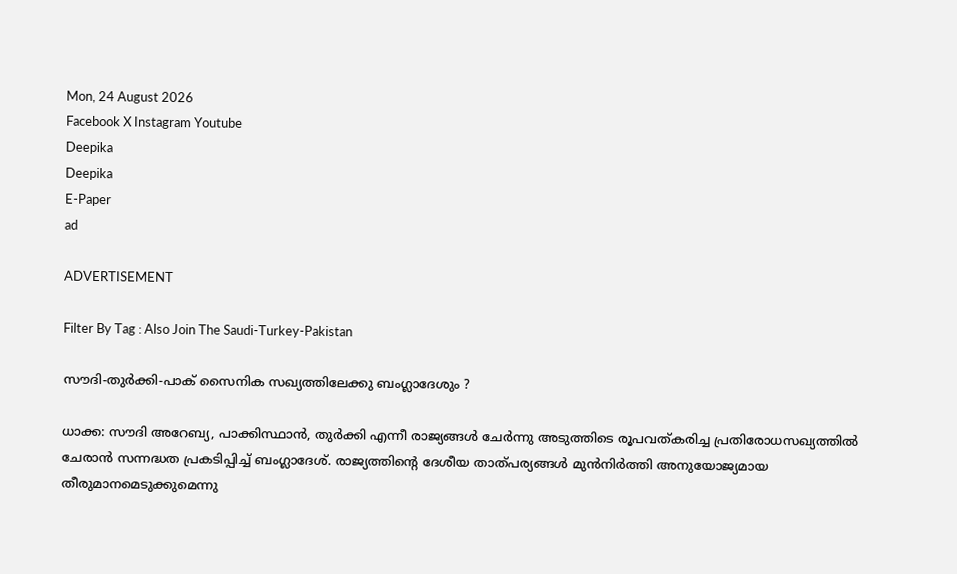Mon, 24 August 2026
Facebook X Instagram Youtube
Deepika
Deepika
E-Paper
ad

ADVERTISEMENT

Filter By Tag : Also Join The Saudi-Turkey-Pakistan

സൗദി-തുർക്കി-പാക് സൈനിക സഖ്യത്തിലേക്കു ബംഗ്ലാദേശും‍ ?

ധാക്ക: സൗദി അറേബ്യ, പാക്കിസ്ഥാൻ, തുർക്കി എന്നീ രാജ്യങ്ങൾ ചേർന്നു അടുത്തിടെ രൂപവത്കരിച്ച പ്രതിരോധസഖ്യത്തിൽ ചേരാൻ സന്നദ്ധത പ്രകടിപ്പിച്ച് ബംഗ്ലാദേശ്. രാജ്യത്തിന്‍റെ ദേശീയ താത്പര്യങ്ങൾ മുൻനിർത്തി അനുയോജ്യമായ തീരുമാനമെടുക്കുമെന്നു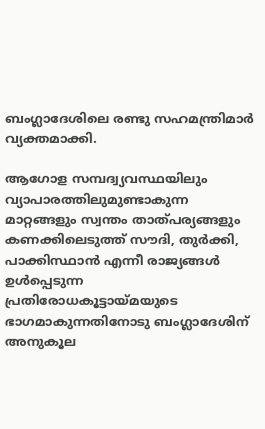ബംഗ്ലാദേശിലെ രണ്ടു സഹമന്ത്രിമാർ വ്യക്തമാക്കി.

ആഗോള സമ്പദ്വ്യവസ്ഥയിലും വ്യാപാരത്തിലുമുണ്ടാകുന്ന മാറ്റങ്ങളും സ്വന്തം താത്പര്യങ്ങളും കണക്കിലെടുത്ത് സൗദി, തുർക്കി, പാക്കിസ്ഥാൻ എന്നീ രാജ്യങ്ങൾ ഉൾപ്പെടുന്ന പ്രതിരോധകൂട്ടായ്മയുടെ ഭാഗമാകുന്നതിനോടു ബംഗ്ലാദേശിന് അനുകൂല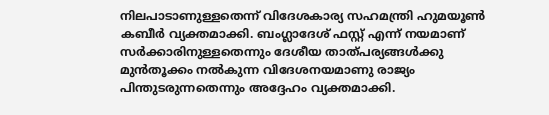നിലപാടാണുള്ളതെന്ന് വിദേശകാര്യ സഹമന്ത്രി ഹുമയൂൺ കബീർ വ്യക്തമാക്കി. ബംഗ്ലാദേശ് ഫസ്റ്റ് എന്ന് നയമാണ് സർക്കാരിനുള്ളതെന്നും ദേശീയ താത്പര്യങ്ങൾക്കു മുൻതൂക്കം നൽകുന്ന വിദേശനയമാണു രാജ്യം പിന്തുടരുന്നതെന്നും അദ്ദേഹം വ്യക്തമാക്കി.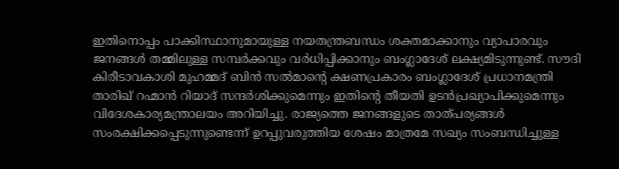ഇതിനൊപ്പം പാക്കിസ്ഥാനുമായുള്ള നയതന്ത്രബന്ധം ശക്തമാക്കാനും വ്യാപാരവും ജനങ്ങൾ തമ്മിലുള്ള സമ്പർക്കവും വർധിപ്പിക്കാനും ബംഗ്ലാദേശ് ലക്ഷ്യമിടുന്നുണ്ട്. സൗദി കിരീടാവകാശി മുഹമ്മദ് ബിൻ സൽമാന്‍റെ ക്ഷണപ്രകാരം ബംഗ്ലാദേശ് പ്രധാനമന്ത്രി താരിഖ് റഹ്മാൻ റിയാദ് സന്ദർശിക്കുമെന്നും ഇതിന്‍റെ തീയതി ഉടൻപ്രഖ്യാപിക്കുമെന്നും വിദേശകാര്യമന്ത്രാലയം അറിയിച്ചു. രാജ്യത്തെ ജനങ്ങളുടെ താത്പര്യങ്ങൾ സംരക്ഷിക്കപ്പെടുന്നുണ്ടെന്ന് ഉറപ്പുവരുത്തിയ ശേഷം മാത്രമേ സഖ്യം സംബന്ധിച്ചുള്ള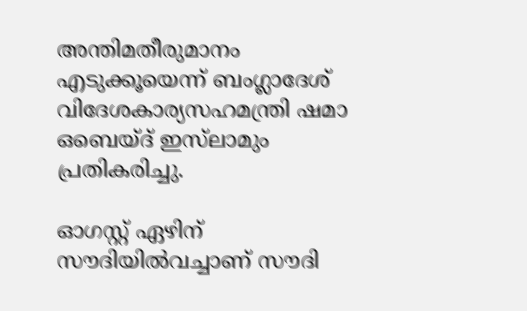അന്തിമതീരുമാനം എടുക്കൂയെന്ന് ബംഗ്ലാദേശ് വിദേശകാര്യസഹമന്ത്രി ഷമാ ഒബെയ്ദ് ഇസ്‌ലാമും പ്രതികരിച്ചു.

ഓഗസ്റ്റ് ഏഴിന് സൗദിയിൽവച്ചാണ് സൗദി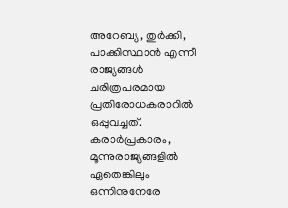അറേബ്യ, തുർക്കി, പാക്കിസ്ഥാൻ എന്നീ രാജ്യങ്ങൾ ചരിത്രപരമായ പ്രതിരോധകരാറിൽ ഒപ്പുവച്ചത്. കരാർപ്രകാരം, മൂന്നുരാജ്യങ്ങളിൽ ഏതെങ്കിലും ഒന്നിനുനേരേ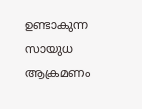ഉണ്ടാകുന്ന സായുധ ആക്രമണം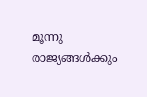മൂന്നു രാജ്യങ്ങൾക്കും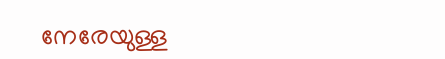നേരേയുള്ള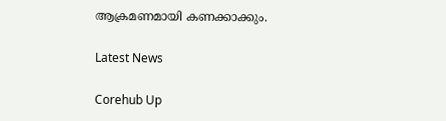ആക്രമണമായി കണക്കാക്കും.

Latest News

Corehub Up